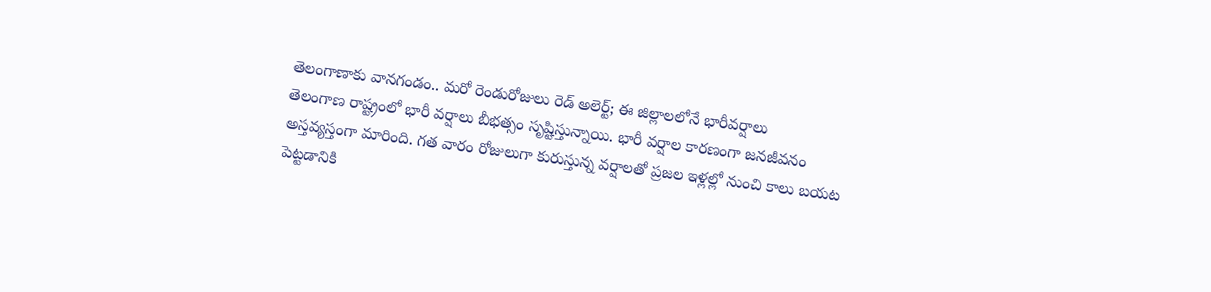తెలంగాణాకు వానగండం.. మరో రెండురోజులు రెడ్ అలెర్ట్; ఈ జిల్లాలలోనే భారీవర్షాలు
తెలంగాణ రాష్ట్రంలో భారీ వర్షాలు బీభత్సం సృష్టిస్తున్నాయి. భారీ వర్షాల కారణంగా జనజీవనం అస్తవ్యస్తంగా మారింది. గత వారం రోజులుగా కురుస్తున్న వర్షాలతో ప్రజల ఇళ్లల్లో నుంచి కాలు బయట పెట్టడానికి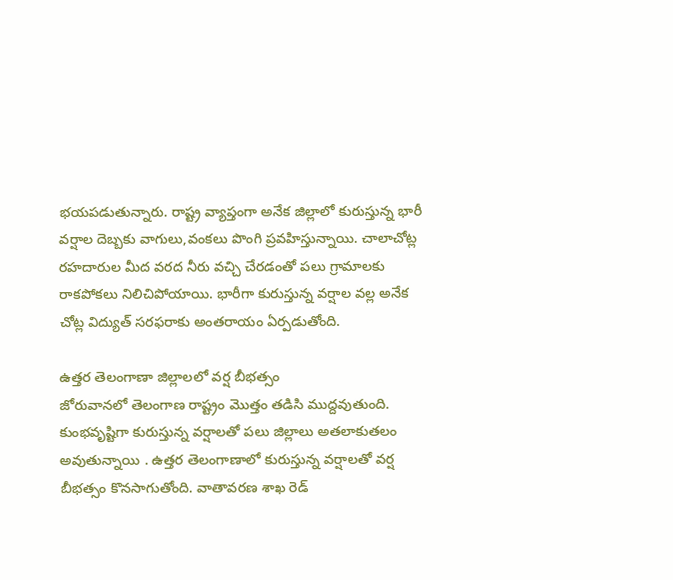భయపడుతున్నారు. రాష్ట్ర వ్యాప్తంగా అనేక జిల్లాలో కురుస్తున్న భారీ వర్షాల దెబ్బకు వాగులు,వంకలు పొంగి ప్రవహిస్తున్నాయి. చాలాచోట్ల రహదారుల మీద వరద నీరు వచ్చి చేరడంతో పలు గ్రామాలకు రాకపోకలు నిలిచిపోయాయి. భారీగా కురుస్తున్న వర్షాల వల్ల అనేక చోట్ల విద్యుత్ సరఫరాకు అంతరాయం ఏర్పడుతోంది.

ఉత్తర తెలంగాణా జిల్లాలలో వర్ష బీభత్సం
జోరువానలో తెలంగాణ రాష్ట్రం మొత్తం తడిసి ముద్దవుతుంది. కుంభవృష్టిగా కురుస్తున్న వర్షాలతో పలు జిల్లాలు అతలాకుతలం అవుతున్నాయి . ఉత్తర తెలంగాణాలో కురుస్తున్న వర్షాలతో వర్ష బీభత్సం కొనసాగుతోంది. వాతావరణ శాఖ రెడ్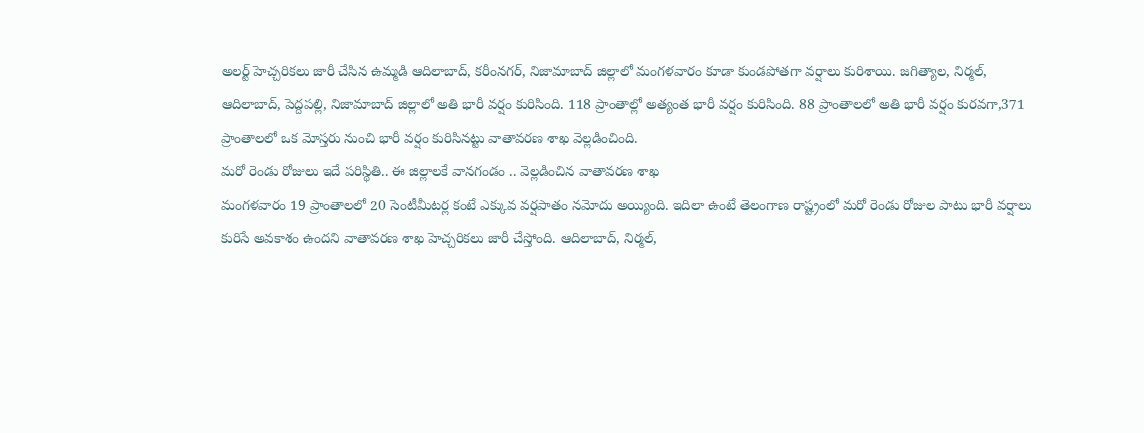అలర్ట్ హెచ్చరికలు జారీ చేసిన ఉమ్మడి ఆదిలాబాద్, కరీంనగర్, నిజామాబాద్ జిల్లాలో మంగళవారం కూడా కుండపోతగా వర్షాలు కురిశాయి. జగిత్యాల, నిర్మల్, ఆదిలాబాద్, పెద్దపల్లి, నిజామాబాద్ జిల్లాలో అతి భారీ వర్షం కురిసింది. 118 ప్రాంతాల్లో అత్యంత భారీ వర్షం కురిసింది. 88 ప్రాంతాలలో అతి భారీ వర్షం కురవగా,371 ప్రాంతాలలో ఒక మోస్తరు నుంచి భారీ వర్షం కురిసినట్టు వాతావరణ శాఖ వెల్లడించింది.
మరో రెండు రోజులు ఇదే పరిస్థితి.. ఈ జిల్లాలకే వానగండం .. వెల్లడించిన వాతావరణ శాఖ
మంగళవారం 19 ప్రాంతాలలో 20 సెంటీమీటర్ల కంటే ఎక్కువ వర్షపాతం నమోదు అయ్యింది. ఇదిలా ఉంటే తెలంగాణ రాష్ట్రంలో మరో రెండు రోజుల పాటు భారీ వర్షాలు కురిసే అవకాశం ఉందని వాతావరణ శాఖ హెచ్చరికలు జారీ చేస్తోంది. ఆదిలాబాద్, నిర్మల్,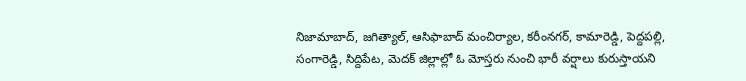నిజామాబాద్, జగిత్యాల్, ఆసిఫాబాద్ మంచిర్యాల, కరీంనగర్, కామారెడ్డి, పెద్దపల్లి, సంగారెడ్డి, సిద్దిపేట, మెదక్ జిల్లాల్లో ఓ మోస్తరు నుంచి భారీ వర్షాలు కురుస్తాయని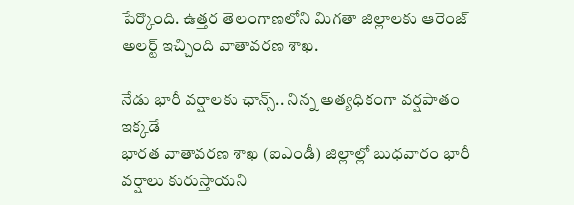పేర్కొంది. ఉత్తర తెలంగాణలోని మిగతా జిల్లాలకు ఆరెంజ్ అలర్ట్ ఇచ్చింది వాతావరణ శాఖ.

నేడు భారీ వర్షాలకు ఛాన్స్.. నిన్న అత్యధికంగా వర్షపాతం ఇక్కడే
భారత వాతావరణ శాఖ (ఐఎండీ) జిల్లాల్లో బుధవారం భారీ వర్షాలు కురుస్తాయని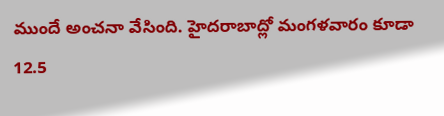ముందే అంచనా వేసింది. హైదరాబాద్లో మంగళవారం కూడా 12.5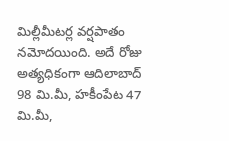మిల్లీమీటర్ల వర్షపాతం నమోదయింది. అదే రోజు అత్యధికంగా ఆదిలాబాద్ 98 మి.మీ, హకీంపేట 47 మి.మీ,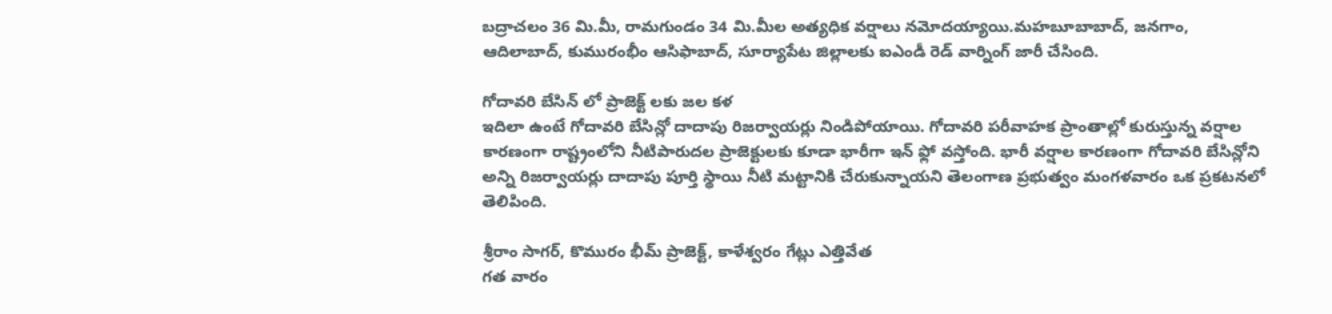బద్రాచలం 36 మి.మీ, రామగుండం 34 మి.మీల అత్యధిక వర్షాలు నమోదయ్యాయి.మహబూబాబాద్, జనగాం, ఆదిలాబాద్, కుమురంభీం ఆసిఫాబాద్, సూర్యాపేట జిల్లాలకు ఐఎండీ రెడ్ వార్నింగ్ జారీ చేసింది.

గోదావరి బేసిన్ లో ప్రాజెక్ట్ లకు జల కళ
ఇదిలా ఉంటే గోదావరి బేసిన్లో దాదాపు రిజర్వాయర్లు నిండిపోయాయి. గోదావరి పరీవాహక ప్రాంతాల్లో కురుస్తున్న వర్షాల కారణంగా రాష్ట్రంలోని నీటిపారుదల ప్రాజెక్టులకు కూడా భారీగా ఇన్ ఫ్లో వస్తోంది. భారీ వర్షాల కారణంగా గోదావరి బేసిన్లోని అన్ని రిజర్వాయర్లు దాదాపు పూర్తి స్థాయి నీటి మట్టానికి చేరుకున్నాయని తెలంగాణ ప్రభుత్వం మంగళవారం ఒక ప్రకటనలో తెలిపింది.

శ్రీరాం సాగర్, కొమురం భీమ్ ప్రాజెక్ట్, కాళేశ్వరం గేట్లు ఎత్తివేత
గత వారం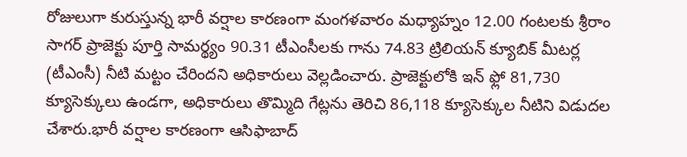రోజులుగా కురుస్తున్న భారీ వర్షాల కారణంగా మంగళవారం మధ్యాహ్నం 12.00 గంటలకు శ్రీరాం సాగర్ ప్రాజెక్టు పూర్తి సామర్థ్యం 90.31 టీఎంసీలకు గాను 74.83 ట్రిలియన్ క్యూబిక్ మీటర్ల (టీఎంసీ) నీటి మట్టం చేరిందని అధికారులు వెల్లడించారు. ప్రాజెక్టులోకి ఇన్ ఫ్లో 81,730 క్యూసెక్కులు ఉండగా, అధికారులు తొమ్మిది గేట్లను తెరిచి 86,118 క్యూసెక్కుల నీటిని విడుదల చేశారు.భారీ వర్షాల కారణంగా ఆసిఫాబాద్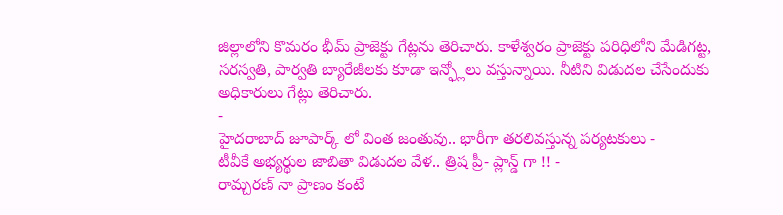జిల్లాలోని కొమరం భీమ్ ప్రాజెక్టు గేట్లను తెరిచారు. కాళేశ్వరం ప్రాజెక్టు పరిధిలోని మేడిగట్ట, సరస్వతి, పార్వతి బ్యారేజీలకు కూడా ఇన్ఫ్లోలు వస్తున్నాయి. నీటిని విడుదల చేసేందుకు అధికారులు గేట్లు తెరిచారు.
-
హైదరాబాద్ జూపార్క్ లో వింత జంతువు.. భారీగా తరలివస్తున్న పర్యటకులు -
టీవీకే అభ్యర్థుల జాబితా విడుదల వేళ.. త్రిష ప్రీ- ప్లాన్డ్ గా !! -
రామ్చరణ్ నా ప్రాణం కంటే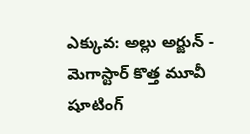ఎక్కువ: అల్లు అర్జున్ -
మెగాస్టార్ కొత్త మూవీ షూటింగ్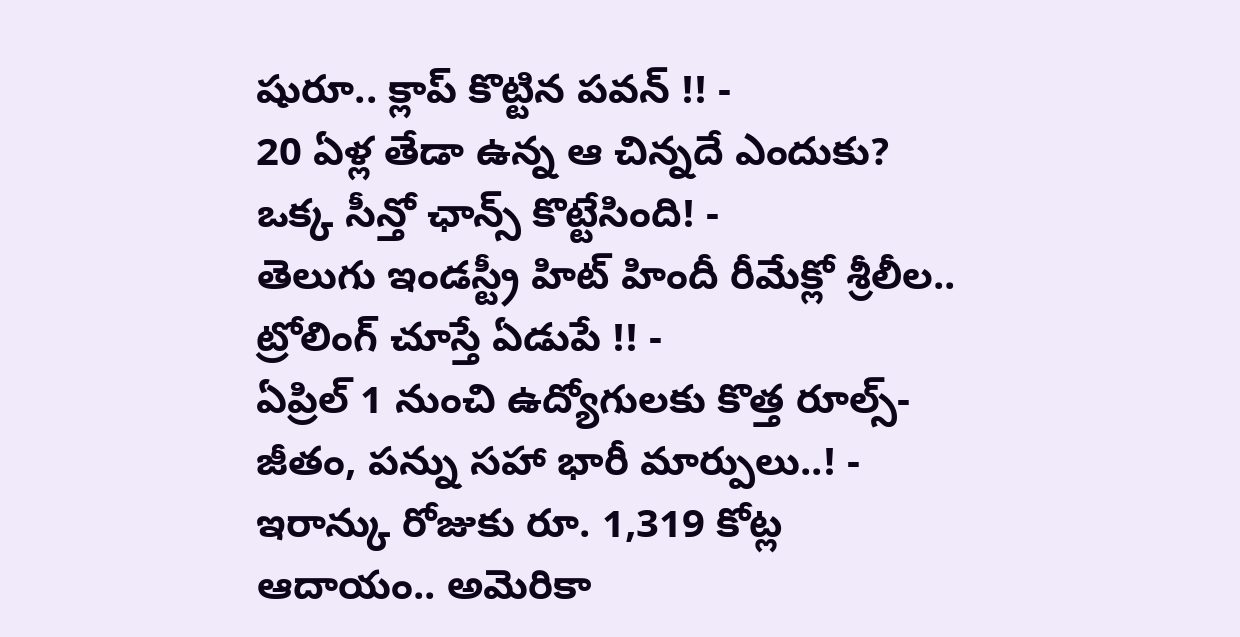షురూ.. క్లాప్ కొట్టిన పవన్ !! -
20 ఏళ్ల తేడా ఉన్న ఆ చిన్నదే ఎందుకు? ఒక్క సీన్తో ఛాన్స్ కొట్టేసింది! -
తెలుగు ఇండస్ట్రీ హిట్ హిందీ రీమేక్లో శ్రీలీల.. ట్రోలింగ్ చూస్తే ఏడుపే !! -
ఏప్రిల్ 1 నుంచి ఉద్యోగులకు కొత్త రూల్స్- జీతం, పన్ను సహా భారీ మార్పులు..! -
ఇరాన్కు రోజుకు రూ. 1,319 కోట్ల ఆదాయం.. అమెరికా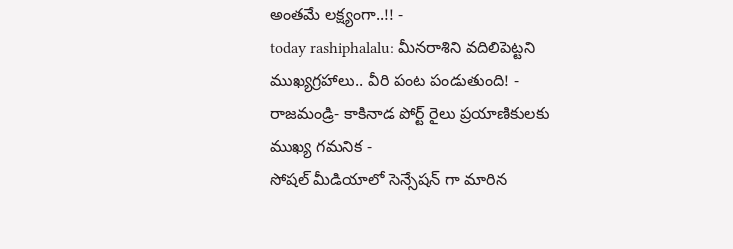అంతమే లక్ష్యంగా..!! -
today rashiphalalu: మీనరాశిని వదిలిపెట్టని ముఖ్యగ్రహాలు.. వీరి పంట పండుతుంది! -
రాజమండ్రి- కాకినాడ పోర్ట్ రైలు ప్రయాణికులకు ముఖ్య గమనిక -
సోషల్ మీడియాలో సెన్సేషన్ గా మారిన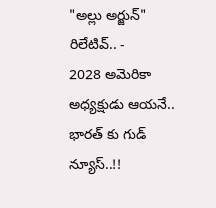"అల్లు అర్జున్" రిలేటివ్.. -
2028 అమెరికా అధ్యక్షుడు ఆయనే.. భారత్ కు గుడ్ న్యూస్..!!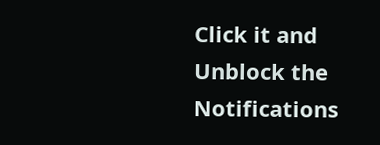Click it and Unblock the Notifications